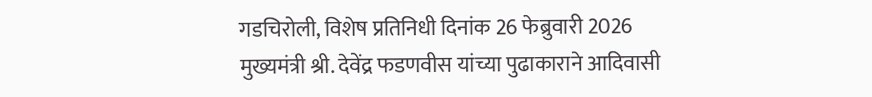गडचिरोली, विशेष प्रतिनिधी दिनांक 26 फेब्रुवारी 2026
मुख्यमंत्री श्री. देवेंद्र फडणवीस यांच्या पुढाकाराने आदिवासी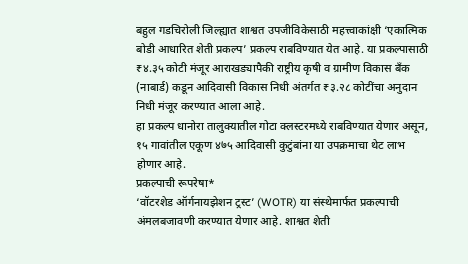बहुल गडचिरोली जिल्ह्यात शाश्वत उपजीविकेसाठी महत्त्वाकांक्षी ‘एकात्मिक बोडी आधारित शेती प्रकल्प’ प्रकल्प राबविण्यात येत आहे. या प्रकल्पासाठी ₹४.३५ कोटी मंजूर आराखड्यापैकी राष्ट्रीय कृषी व ग्रामीण विकास बँक (नाबार्ड) कडून आदिवासी विकास निधी अंतर्गत ₹३.२८ कोटींचा अनुदान निधी मंजूर करण्यात आला आहे.
हा प्रकल्प धानोरा तालुक्यातील गोटा क्लस्टरमध्ये राबविण्यात येणार असून, १५ गावांतील एकूण ४७५ आदिवासी कुटुंबांना या उपक्रमाचा थेट लाभ होणार आहे.
प्रकल्पाची रूपरेषा*
‘वॉटरशेड ऑर्गनायझेशन ट्रस्ट’ (WOTR) या संस्थेमार्फत प्रकल्पाची अंमलबजावणी करण्यात येणार आहे. शाश्वत शेती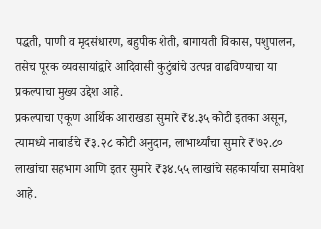पद्धती, पाणी व मृदसंधारण, बहुपीक शेती, बागायती विकास, पशुपालन, तसेच पूरक व्यवसायांद्वारे आदिवासी कुटुंबांचे उत्पन्न वाढविण्याचा या प्रकल्पाचा मुख्य उद्देश आहे.
प्रकल्पाचा एकूण आर्थिक आराखडा सुमारे ₹४.३५ कोटी इतका असून, त्यामध्ये नाबार्डचे ₹३.२८ कोटी अनुदान, लाभार्थ्यांचा सुमारे ₹७२.८० लाखांचा सहभाग आणि इतर सुमारे ₹३४.५५ लाखांचे सहकार्याचा समावेश आहे.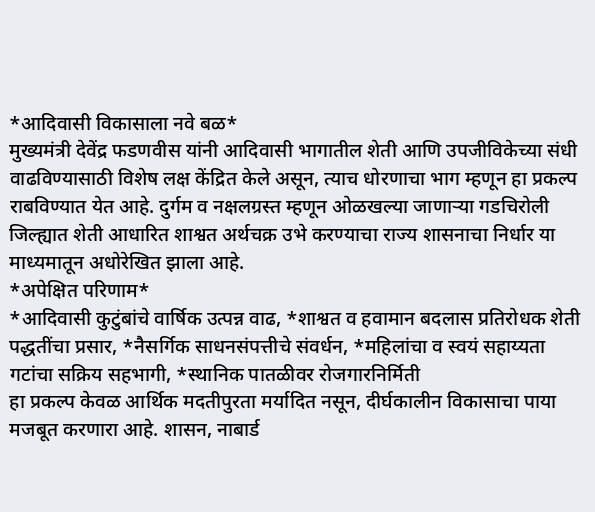*आदिवासी विकासाला नवे बळ*
मुख्यमंत्री देवेंद्र फडणवीस यांनी आदिवासी भागातील शेती आणि उपजीविकेच्या संधी वाढविण्यासाठी विशेष लक्ष केंद्रित केले असून, त्याच धोरणाचा भाग म्हणून हा प्रकल्प राबविण्यात येत आहे. दुर्गम व नक्षलग्रस्त म्हणून ओळखल्या जाणाऱ्या गडचिरोली जिल्ह्यात शेती आधारित शाश्वत अर्थचक्र उभे करण्याचा राज्य शासनाचा निर्धार या माध्यमातून अधोरेखित झाला आहे.
*अपेक्षित परिणाम*
*आदिवासी कुटुंबांचे वार्षिक उत्पन्न वाढ, *शाश्वत व हवामान बदलास प्रतिरोधक शेती पद्धतींचा प्रसार, *नैसर्गिक साधनसंपत्तीचे संवर्धन, *महिलांचा व स्वयं सहाय्यता गटांचा सक्रिय सहभागी, *स्थानिक पातळीवर रोजगारनिर्मिती
हा प्रकल्प केवळ आर्थिक मदतीपुरता मर्यादित नसून, दीर्घकालीन विकासाचा पाया मजबूत करणारा आहे. शासन, नाबार्ड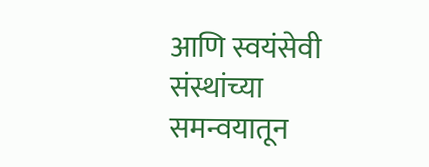आणि स्वयंसेवी संस्थांच्या समन्वयातून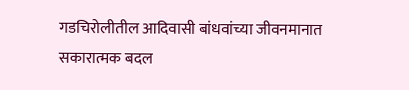गडचिरोलीतील आदिवासी बांधवांच्या जीवनमानात सकारात्मक बदल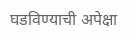घडविण्याची अपेक्षा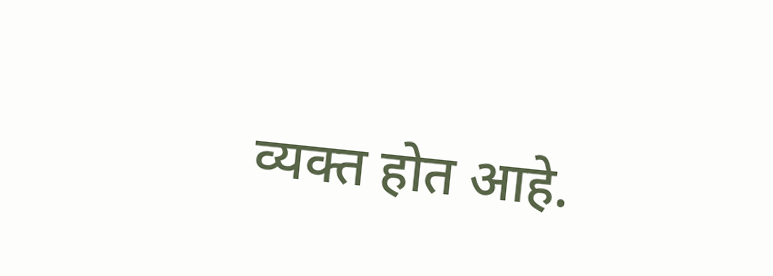व्यक्त होत आहे.